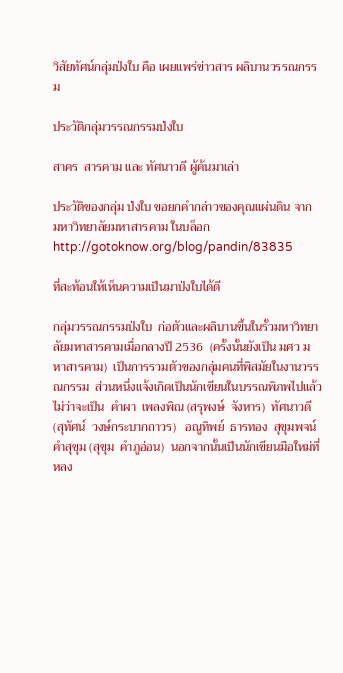วิสัยทัศน์กลุ่มป่งใบ คือ เผยแพร่ข่าวสาร ผลิบานวรรณกรรม

ประวัติกลุ่มวรรณกรรมป่งใบ

สาคร  สารคาม และ ทัศนาวดี ผู้ค้นมาเล่า

ประวัติของกลุ่ม ป่งใบ ขอยกคำกล่าวของคุณแผ่นดิน จาก มหาวิทยาลัยมหาสารคาม ในบล็อกhttp://gotoknow.org/blog/pandin/83835

ที่สะท้อนให้เห็นความเป็นมาป่งใบได้ดี

กลุ่มวรรณกรรมป่งใบ  ก่อตัวและผลิบานขึ้นในรั้วมหาวิทยาลัยมหาสารคามเมื่อกลางปี 2536  (ครั้งนั้นยังเป็น มศว มหาสารคาม)  เป็นการรวมตัวของกลุ่มคนที่พิสมัยในงานวรรณกรรม  ส่วนหนึ่งแจ้งเกิดเป็นนักเขียนในบรรณพิภพไปแล้ว  ไม่ว่าจะเป็น  คำผา  เพลงพิณ (สรุพงษ์  จังหาร)  ทัศนาวดี  (สุทัศน์  วงษ์กระบากถาวร)   อณูทิพย์  ธารทอง  สุขุมพจน์  คำสุขุม (สุขุม  คำภูอ่อน)  นอกจากนั้นเป็นนักเขียนมือใหม่ที่หลง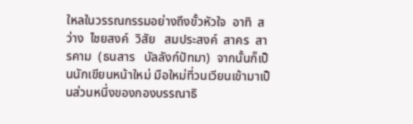ใหลในวรรณกรรมอย่างถึงขั้วหัวใจ  อาทิ  สว่าง  ไชยสงค์  วิสัย   สมประสงค์  สาคร  สารคาม  (ธนสาร   บัลลังก์ปัทมา)  จากนั้นก็เป็นนักเขียนหน้าใหม่ มือใหม่ที่วนเวียนเข้ามาเป็นส่วนหนึ่งของกองบรรณาธิ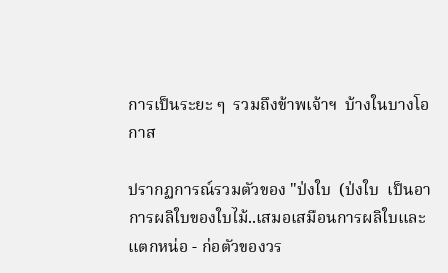การเป็นระยะ ๆ  รวมถึงข้าพเจ้าฯ  บ้างในบางโอกาส

ปรากฏการณ์รวมตัวของ "ป่งใบ  (ป่งใบ  เป็นอาการผลิใบของใบไม้..เสมอเสมือนการผลิใบและแตกหน่อ - ก่อตัวของวร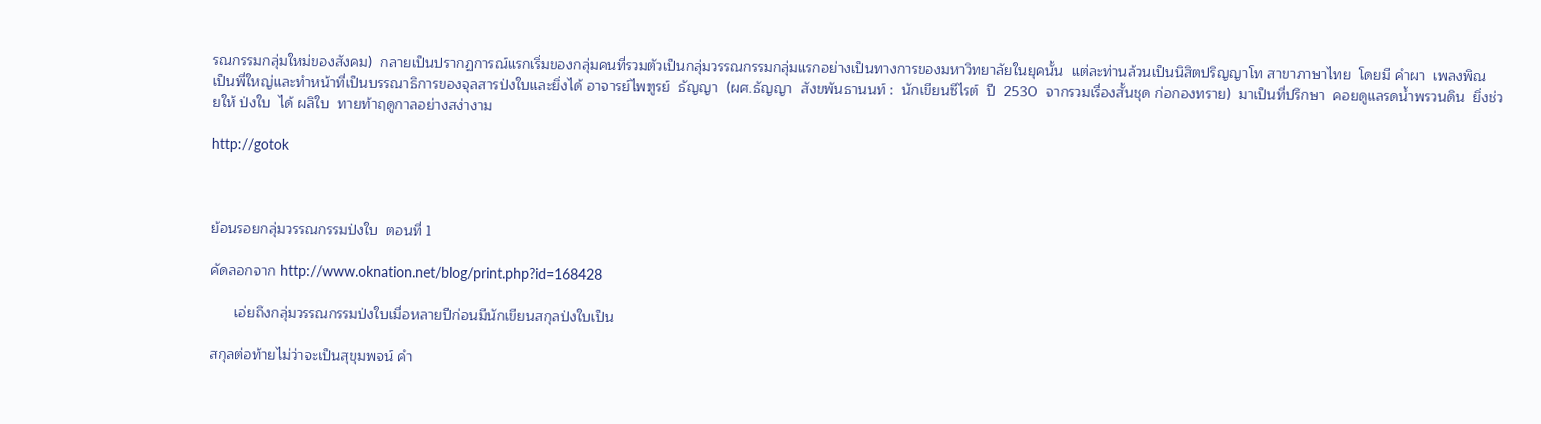รณกรรมกลุ่มใหม่ของสังคม)  กลายเป็นปรากฏการณ์แรกเริ่มของกลุ่มคนที่รวมตัวเป็นกลุ่มวรรณกรรมกลุ่มแรกอย่างเป็นทางการของมหาวิทยาลัยในยุคนั้น  แต่ละท่านล้วนเป็นนิสิตปริญญาโท สาขาภาษาไทย  โดยมี คำผา  เพลงพิณ   เป็นพี่ใหญ่และทำหน้าที่เป็นบรรณาธิการของจุลสารป่งใบและยิ่งได้ อาจารย์ไพฑูรย์  ธัญญา  (ผศ.ธัญญา  สังขพันธานนท์ :  นักเขียนซีไรต์  ปี  2530  จากรวมเรื่องสั้นชุด ก่อกองทราย)  มาเป็นที่ปรึกษา  คอยดูแลรดน้ำพรวนดิน  ยิ่งช่วยให้ ป่งใบ  ได้ ผลิใบ  ทายท้าฤดูกาลอย่างสง่างาม

http://gotok



ย้อนรอยกลุ่มวรรณกรรมป่งใบ  ตอนที่ 1

คัดลอกจาก http://www.oknation.net/blog/print.php?id=168428

      เอ่ยถึงกลุ่มวรรณกรรมป่งใบเมื่อหลายปีก่อนมีนักเขียนสกุลป่งใบเป็น

สกุลต่อท้ายไม่ว่าจะเป็นสุขุมพจน์ คำ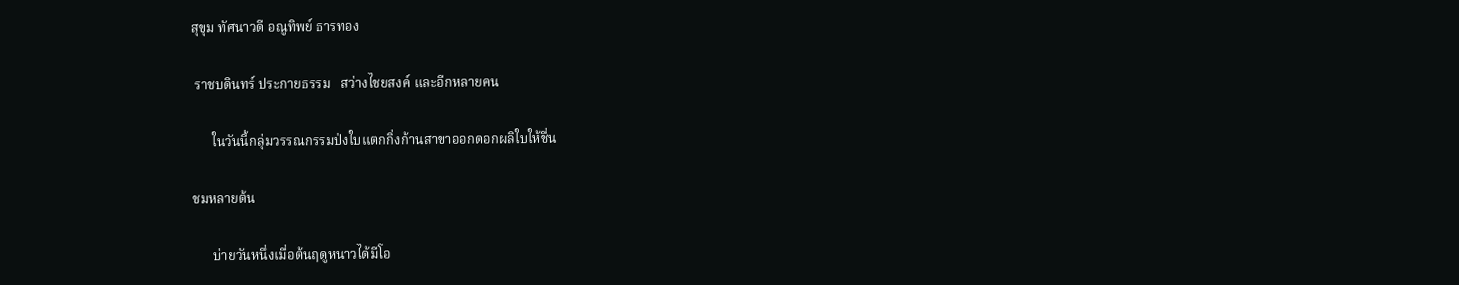สุขุม ทัศนาวดี อณูทิพย์ ธารทอง

 ราชบดินทร์ ประกายธรรม   สว่างไชยสงค์ และอีกหลายคน

      ในวันนี้กลุ่มวรรณกรรมป่งใบแตกกิ่งก้านสาขาออกดอกผลิใบให้ชื่น

ชมหลายต้น

      บ่ายวันหนึ่งเมื่อต้นฤดูหนาวได้มีโอ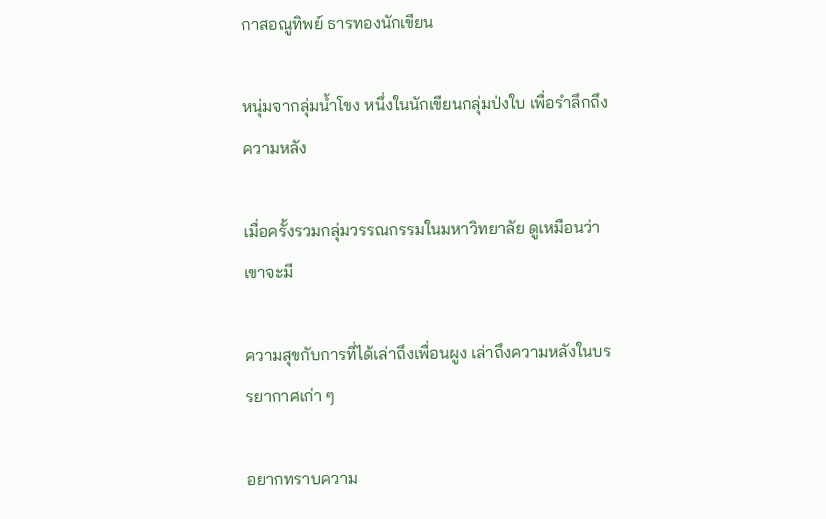กาสอณูทิพย์ ธารทองนักเขียน

หนุ่มจากลุ่มน้ำโขง หนึ่งในนักเขียนกลุ่มป่งใบ เพื่อรำลึกถึงความหลัง

เมื่อครั้งรวมกลุ่มวรรณกรรมในมหาวิทยาลัย ดูเหมือนว่าเขาจะมี

ความสุขกับการที่ได้เล่าถึงเพื่อนผูง เล่าถึงความหลังในบรรยากาศเก่า ๆ

อยากทราบความ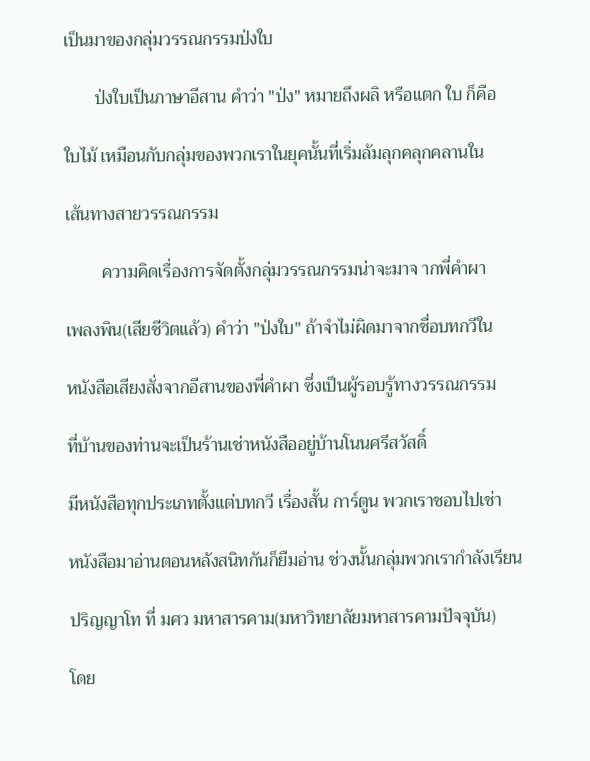เป็นมาของกลุ่มวรรณกรรมป่งใบ

       ป่งใบเป็นภาษาอีสาน คำว่า "ป่ง" หมายถึงผลิ หรือแตก ใบ ก็คือ

ใบไม้ เหมือนกับกลุ่มของพวกเราในยุคนั้นที่เริ่มล้มลุกคลุกคลานใน

เส้นทางสายวรรณกรรม

        ความคิดเรื่องการจัดตั้งกลุ่มวรรณกรรมน่าจะมาจ ากพี่คำผา

เพลงพิน(เสียชีวิตแล้ว) คำว่า "ป่งใบ" ถ้าจำไม่ผิดมาจากชื่อบทกวีใน

หนังสือเสียงสั่งจากอีสานของพี่คำผา ซึ่งเป็นผู้รอบรู้ทางวรรณกรรม

ที่บ้านของท่านจะเป็นร้านเช่าหนังสืออยู่บ้านโนนศรีสวัสดิ์

มีหนังสือทุกประเภทตั้งแต่บทกวี เรื่องสั้น การ์ตูน พวกเราชอบไปเช่า

หนังสือมาอ่านตอนหลังสนิทกันก็ยืมอ่าน ช่วงนั้นกลุ่มพวกเรากำลังเรียน

ปริญญาโท ที่ มศว มหาสารคาม(มหาวิทยาลัยมหาสารคามปัจจุบัน)

โดย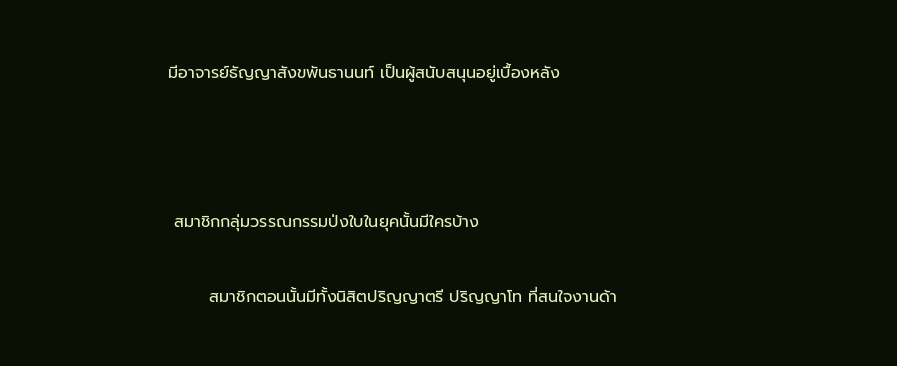มีอาจารย์ธัญญาสังขพันธานนท์ เป็นผู้สนับสนุนอยู่เบื้องหลัง



 สมาชิกกลุ่มวรรณกรรมป่งใบในยุคนั้นมีใครบ้าง

       สมาชิกตอนนั้นมีทั้งนิสิตปริญญาตรี ปริญญาโท ที่สนใจงานด้า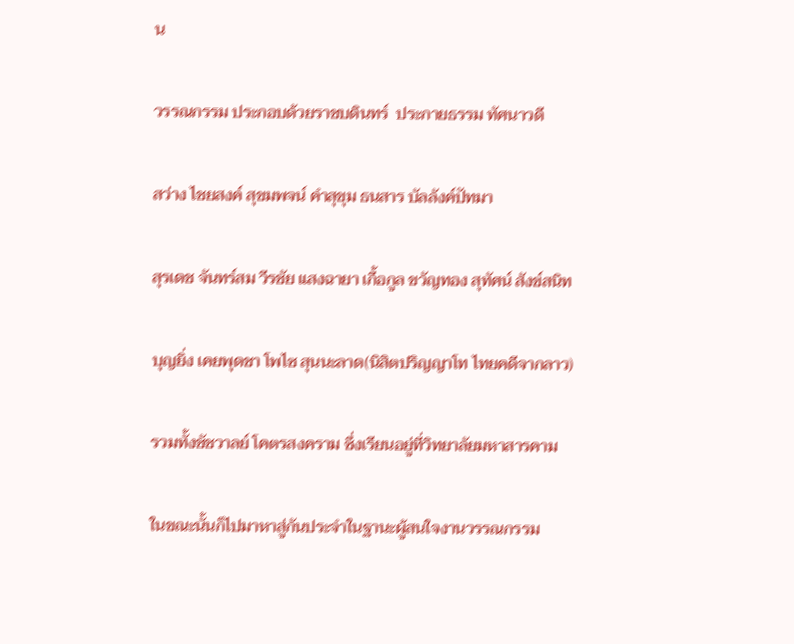น

วรรณกรรม ประกอบด้วยราชบดินทร์  ประกายธรรม ทัศนาวดี

สว่าง ไชยสงค์ สุขมพจน์ คำสุขุม ธนสาร บัลลังค์ปัทมา

สุรเดช จันทร์สม วีรชัย แสงฉายา เกื้อกูล ขวัญทอง สุทัศน์ สังข์สนิท

บุญยิ่ง เคยพุดชา โพไซ สุนนะลาด(นิสิตปริญญาโท ไทยคดีจากลาว)

รวมทั้งชัชวาลย์ โคตรสงคราม ซึ่งเรียนอยู่ที่วิทยาลัยมหาสารคาม

ในขณะนั้นก็ไปมาหาสู่กันประจำในฐานะผู้สนใจงานวรรณกรรม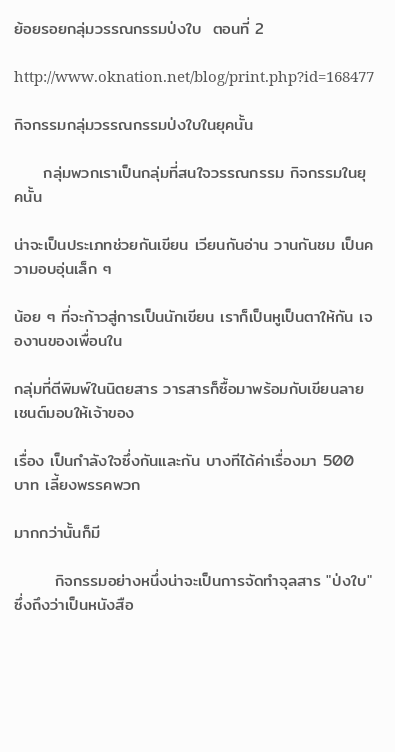ย้อยรอยกลุ่มวรรณกรรมป่งใบ  ตอนที่ 2

http://www.oknation.net/blog/print.php?id=168477

กิจกรรมกลุ่มวรรณกรรมป่งใบในยุคนั้น

     กลุ่มพวกเราเป็นกลุ่มที่สนใจวรรณกรรม กิจกรรมในยุคนั้น

น่าจะเป็นประเภทช่วยกันเขียน เวียนกันอ่าน วานกันชม เป็นความอบอุ่นเล็ก ๆ

น้อย ๆ ที่จะก้าวสู่การเป็นนักเขียน เราก็เป็นหูเป็นตาให้กัน เจองานของเพื่อนใน

กลุ่มที่ตีพิมพ์ในนิตยสาร วารสารก็ซื้อมาพร้อมกับเขียนลายเชนต์มอบให้เจ้าของ

เรื่อง เป็นกำลังใจซึ่งกันและกัน บางทีได้ค่าเรื่องมา 500 บาท เลี้ยงพรรคพวก

มากกว่านั้นก็มี

       กิจกรรมอย่างหนึ่งน่าจะเป็นการจัดทำจุลสาร "ป่งใบ" ซึ่งถึงว่าเป็นหนังสือ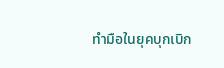ทำมือในยุคบุกเบิก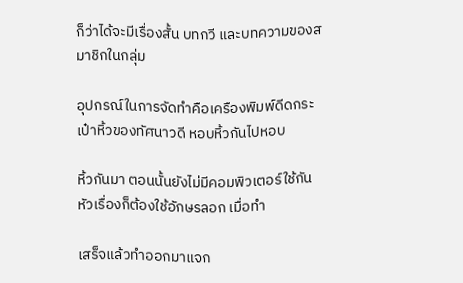ก็ว่าได้จะมีเรื่องสั้น บทกวี และบทความของสมาชิกในกลุ่ม

อุปกรณ์ในการจัดทำคือเครืองพิมพ์ดีดกระเป๋าหิ้วของทัศนาวดี หอบหิ้วกันไปหอบ

หิ้วกันมา ตอนนั้นยังไม่มีคอมพิวเตอร์ใช้กัน หัวเรื่องก็ต้องใช้อักษรลอก เมื่อทำ

เสร็จแล้วทำออกมาแจก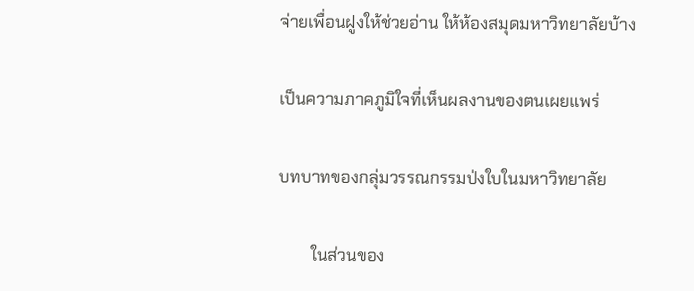จ่ายเพื่อนฝูงให้ช่วยอ่าน ให้ห้องสมุดมหาวิทยาลัยบ้าง

เป็นความภาคภูมิใจที่เห็นผลงานของตนเผยแพร่

บทบาทของกลุ่มวรรณกรรมป่งใบในมหาวิทยาลัย

        ในส่วนของ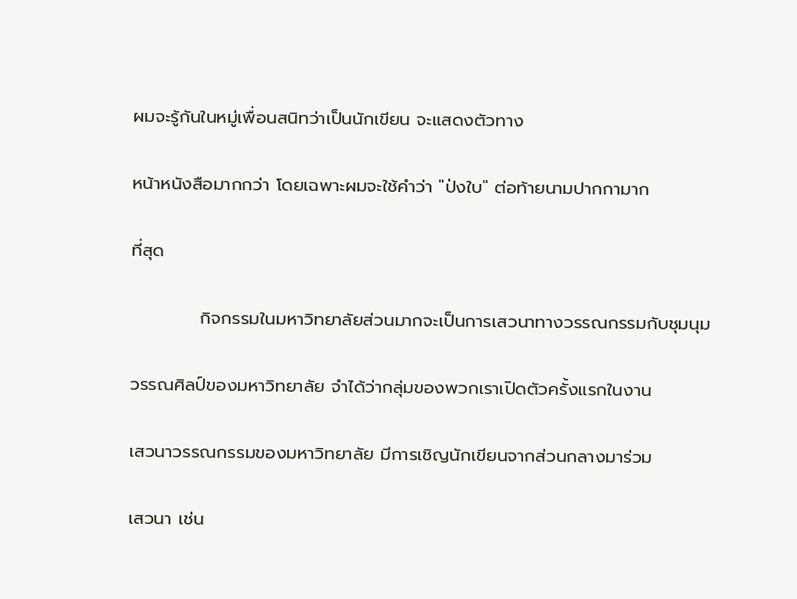ผมจะรู้กันในหมู่เพื่อนสนิทว่าเป็นนักเขียน จะแสดงตัวทาง

หน้าหนังสือมากกว่า โดยเฉพาะผมจะใช้คำว่า "ป่งใบ" ต่อท้ายนามปากกามาก

ที่สุด

           กิจกรรมในมหาวิทยาลัยส่วนมากจะเป็นการเสวนาทางวรรณกรรมกับชุมนุม

วรรณศิลป์ของมหาวิทยาลัย จำได้ว่ากลุ่มของพวกเราเปิดตัวครั้งแรกในงาน

เสวนาวรรณกรรมของมหาวิทยาลัย มีการเชิญนักเขียนจากส่วนกลางมาร่วม

เสวนา เช่น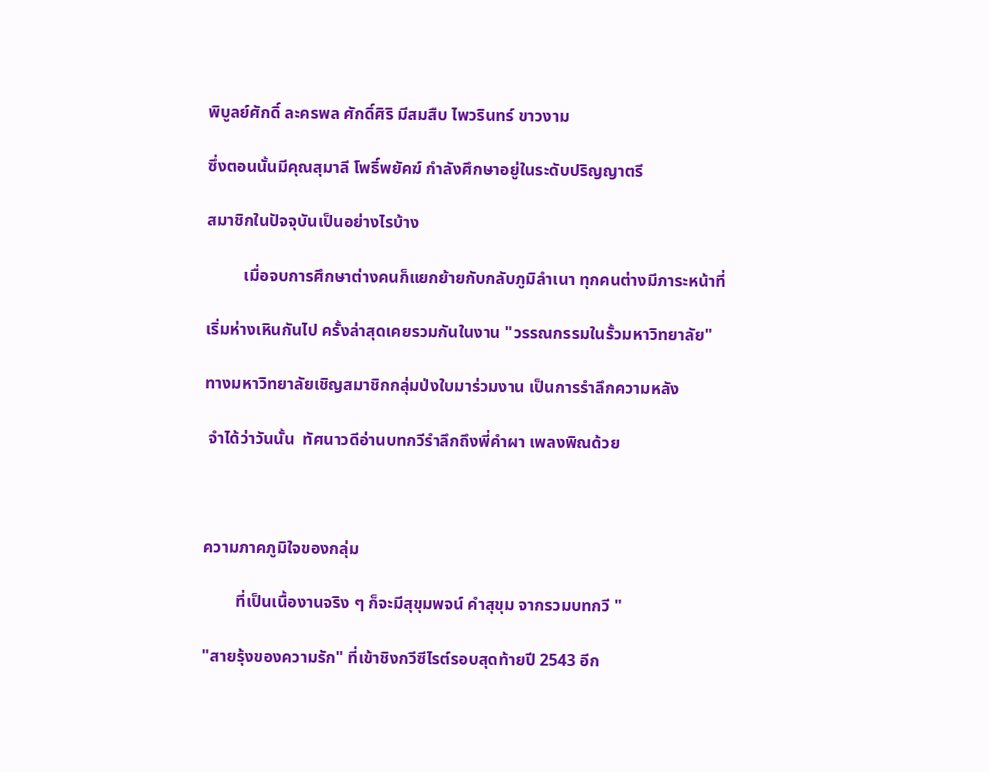พิบูลย์ศักดิ์ ละครพล ศักดิ์ศิริ มีสมสืบ ไพวรินทร์ ขาวงาม

ซึ่งตอนนั้นมีคุณสุมาลี โพธิ์พยัคฆ์ กำลังศึกษาอยู่ในระดับปริญญาตรี

สมาชิกในปัจจุบันเป็นอย่างไรบ้าง

         เมื่อจบการศึกษาต่างคนก็แยกย้ายกับกลับภูมิลำเนา ทุกคนต่างมีภาระหน้าที่

เริ่มห่างเหินกันไป ครั้งล่าสุดเคยรวมกันในงาน "วรรณกรรมในรั้วมหาวิทยาลัย"

ทางมหาวิทยาลัยเชิญสมาชิกกลุ่มป่งใบมาร่วมงาน เป็นการรำลึกความหลัง

 จำได้ว่าวันนั้น  ทัศนาวดีอ่านบทกวีรำลึกถึงพี่คำผา เพลงพิณด้วย



ความภาคภูมิใจของกลุ่ม

        ที่เป็นเนื้องานจริง ๆ ก็จะมีสุขุมพจน์ คำสุขุม จากรวมบทกวี "

"สายรุ้งของความรัก" ที่เข้าชิงกวีซีไรต์รอบสุดท้ายปี 2543 อีก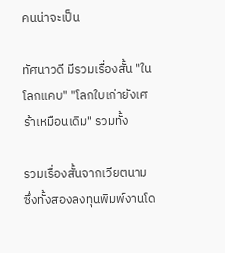คนน่าจะเป็น

ทัศนาวดี มีรวมเรื่องสั้น "ในโลกแคบ" "โลกใบเก่ายังเศร้าเหมือนเดิม" รวมทั้ง

รวมเรื่องสั้นจากเวียตนาม ซึ่งทั้งสองลงทุนพิมพ์งานโด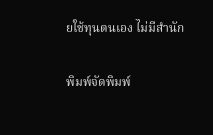ยใช้ทุนตนเอง ไม่มีสำนัก

พิมพ์จัดพิมพ์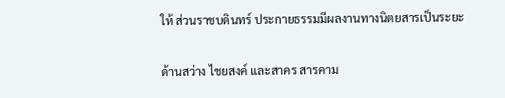ให้ ส่วนราชบดินทร์ ประกายธรรมมีผลงานทางนิตยสารเป็นระยะ

ด้านสว่าง ไชยสงค์ และสาคร สารคาม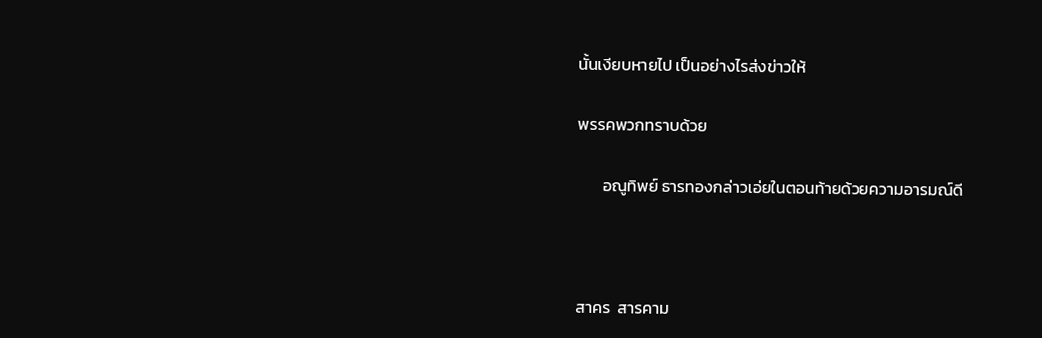นั้นเงียบหายไป เป็นอย่างไรส่งข่าวให้

พรรคพวกทราบด้วย

       อณูทิพย์ ธารทองกล่าวเอ่ยในตอนท้ายด้วยความอารมณ์ดี



สาคร  สารคาม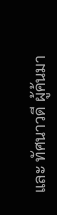และ ทัศนาวดี ผู้ค้นมา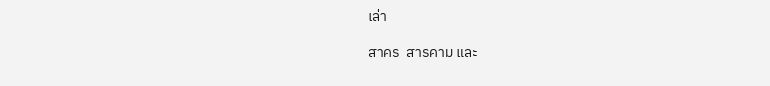เล่า

สาคร  สารคาม และ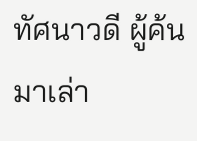ทัศนาวดี ผู้ค้นมาเล่า